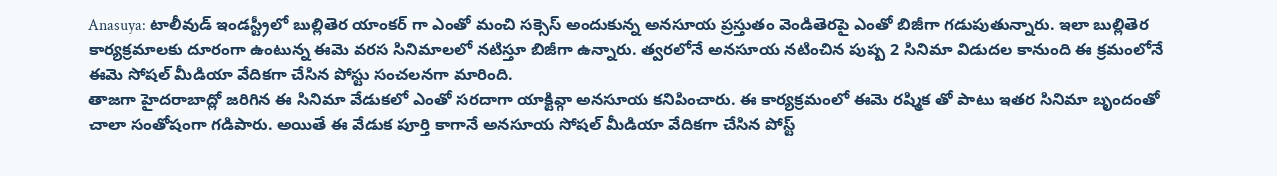Anasuya: టాలీవుడ్ ఇండస్ట్రీలో బుల్లితెర యాంకర్ గా ఎంతో మంచి సక్సెస్ అందుకున్న అనసూయ ప్రస్తుతం వెండితెరపై ఎంతో బిజీగా గడుపుతున్నారు. ఇలా బుల్లితెర కార్యక్రమాలకు దూరంగా ఉంటున్న ఈమె వరస సినిమాలలో నటిస్తూ బిజీగా ఉన్నారు. త్వరలోనే అనసూయ నటించిన పుష్ప 2 సినిమా విడుదల కానుంది ఈ క్రమంలోనే ఈమె సోషల్ మీడియా వేదికగా చేసిన పోస్టు సంచలనగా మారింది.
తాజగా హైదరాబాద్లో జరిగిన ఈ సినిమా వేడుకలో ఎంతో సరదాగా యాక్టివ్గా అనసూయ కనిపించారు. ఈ కార్యక్రమంలో ఈమె రష్మిక తో పాటు ఇతర సినిమా బృందంతో చాలా సంతోషంగా గడిపారు. అయితే ఈ వేడుక పూర్తి కాగానే అనసూయ సోషల్ మీడియా వేదికగా చేసిన పోస్ట్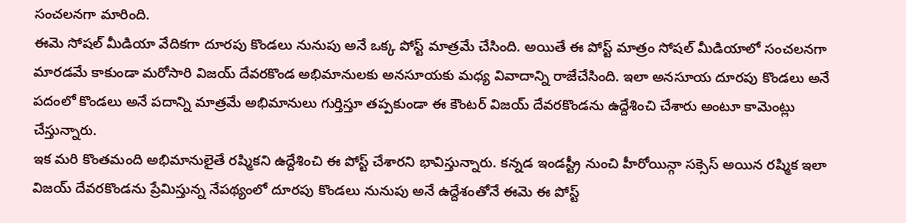సంచలనగా మారింది.
ఈమె సోషల్ మీడియా వేదికగా దూరపు కొండలు నునుపు అనే ఒక్క పోస్ట్ మాత్రమే చేసింది. అయితే ఈ పోస్ట్ మాత్రం సోషల్ మీడియాలో సంచలనగా మారడమే కాకుండా మరోసారి విజయ్ దేవరకొండ అభిమానులకు అనసూయకు మధ్య వివాదాన్ని రాజేచేసింది. ఇలా అనసూయ దూరపు కొండలు అనే పదంలో కొండలు అనే పదాన్ని మాత్రమే అభిమానులు గుర్తిస్తూ తప్పకుండా ఈ కౌంటర్ విజయ్ దేవరకొండను ఉద్దేశించి చేశారు అంటూ కామెంట్లు చేస్తున్నారు.
ఇక మరి కొంతమంది అభిమానులైతే రష్మికని ఉద్దేశించి ఈ పోస్ట్ చేశారని భావిస్తున్నారు. కన్నడ ఇండస్ట్రీ నుంచి హీరోయిన్గా సక్సెస్ అయిన రష్మిక ఇలా విజయ్ దేవరకొండను ప్రేమిస్తున్న నేపథ్యంలో దూరపు కొండలు నునుపు అనే ఉద్దేశంతోనే ఈమె ఈ పోస్ట్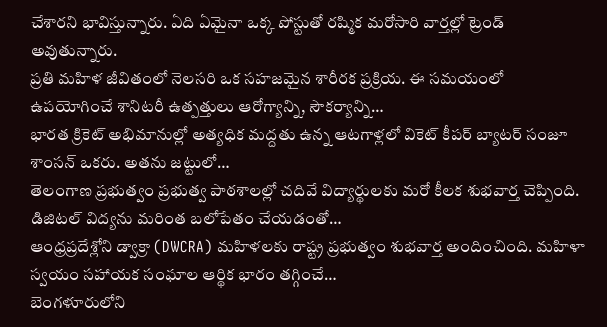చేశారని భావిస్తున్నారు. ఏది ఏమైనా ఒక్క పోస్టుతో రష్మిక మరోసారి వార్తల్లో ట్రెండ్ అవుతున్నారు.
ప్రతి మహిళ జీవితంలో నెలసరి ఒక సహజమైన శారీరక ప్రక్రియ. ఈ సమయంలో ఉపయోగించే శానిటరీ ఉత్పత్తులు ఆరోగ్యాన్ని, సౌకర్యాన్ని…
భారత క్రికెట్ అభిమానుల్లో అత్యధిక మద్దతు ఉన్న ఆటగాళ్లలో వికెట్ కీపర్ బ్యాటర్ సంజూ శాంసన్ ఒకరు. అతను జట్టులో…
తెలంగాణ ప్రభుత్వం ప్రభుత్వ పాఠశాలల్లో చదివే విద్యార్థులకు మరో కీలక శుభవార్త చెప్పింది. డిజిటల్ విద్యను మరింత బలోపేతం చేయడంతో…
ఆంధ్రప్రదేశ్లోని డ్వాక్రా (DWCRA) మహిళలకు రాష్ట్ర ప్రభుత్వం శుభవార్త అందించింది. మహిళా స్వయం సహాయక సంఘాల ఆర్థిక భారం తగ్గించే…
బెంగళూరులోని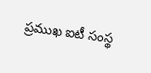ప్రముఖ ఐటీ సంస్థ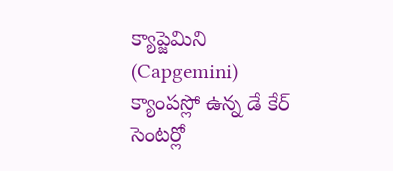క్యాప్జెమిని (Capgemini) క్యాంపస్లో ఉన్న డే కేర్ సెంటర్లో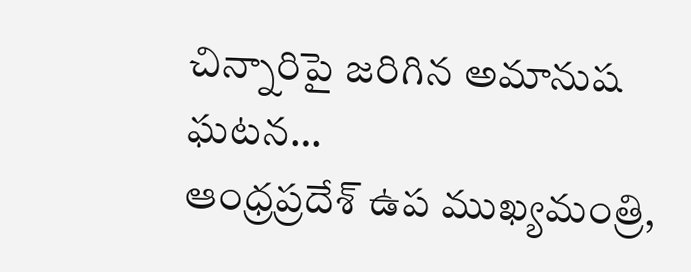చిన్నారిపై జరిగిన అమానుష ఘటన…
ఆంధ్రప్రదేశ్ ఉప ముఖ్యమంత్రి,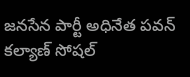జనసేన పార్టీ అధినేత పవన్ కల్యాణ్ సోషల్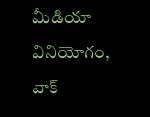మీడియా వినియోగం, వాక్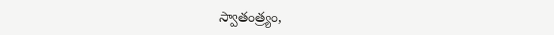స్వాతంత్ర్యం,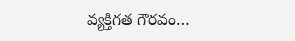వ్యక్తిగత గౌరవం…